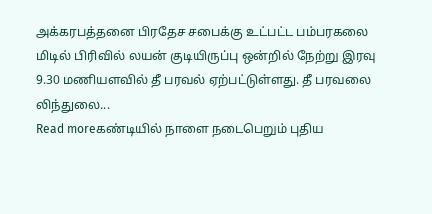அக்கரபத்தனை பிரதேச சபைக்கு உட்பட்ட பம்பரகலை மிடில் பிரிவில் லயன் குடியிருப்பு ஒன்றில் நேற்று இரவு 9.30 மணியளவில் தீ பரவல் ஏற்பட்டுள்ளது. தீ பரவலை லிந்துலை...
Read moreகண்டியில் நாளை நடைபெறும் புதிய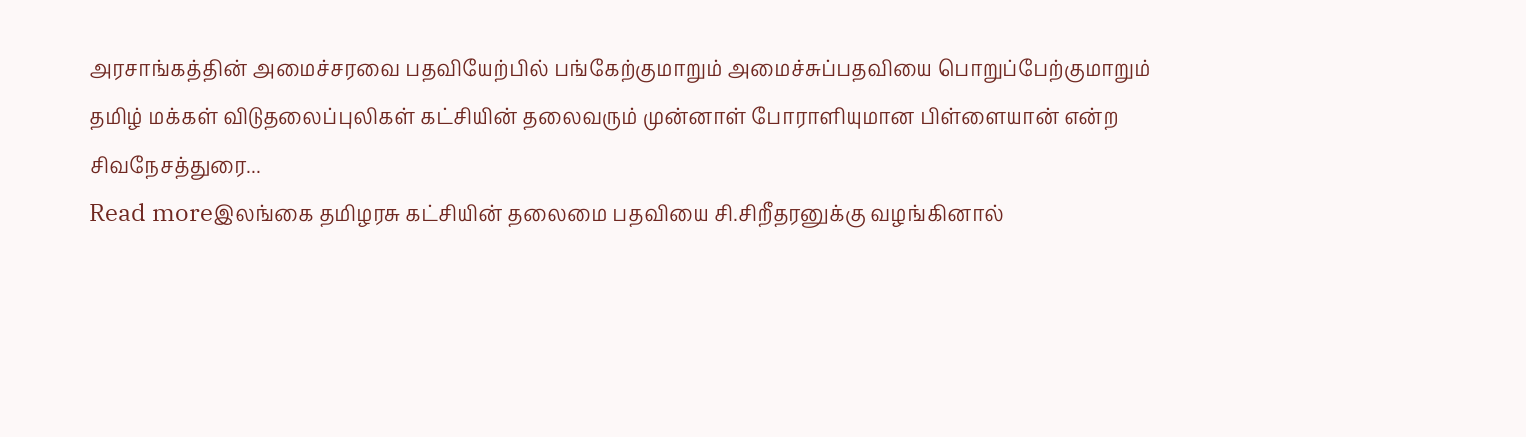அரசாங்கத்தின் அமைச்சரவை பதவியேற்பில் பங்கேற்குமாறும் அமைச்சுப்பதவியை பொறுப்பேற்குமாறும் தமிழ் மக்கள் விடுதலைப்புலிகள் கட்சியின் தலைவரும் முன்னாள் போராளியுமான பிள்ளையான் என்ற சிவநேசத்துரை...
Read moreஇலங்கை தமிழரசு கட்சியின் தலைமை பதவியை சி.சிறீதரனுக்கு வழங்கினால்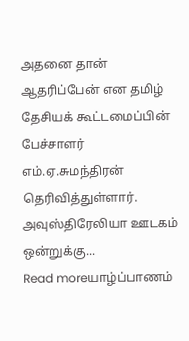அதனை தான் ஆதரிப்பேன் என தமிழ் தேசியக் கூட்டமைப்பின் பேச்சாளர் எம்.ஏ.சுமந்திரன் தெரிவித்துள்ளார். அவுஸ்திரேலியா ஊடகம் ஒன்றுக்கு...
Read moreயாழ்ப்பாணம்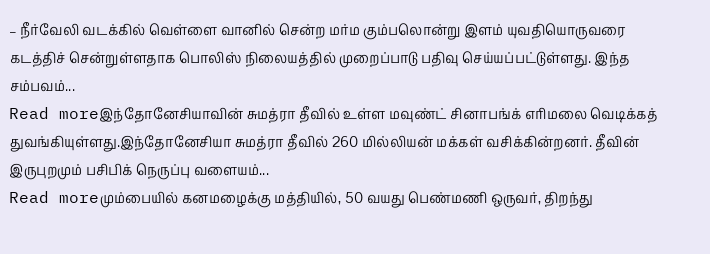– நீர்வேலி வடக்கில் வெள்ளை வானில் சென்ற மர்ம கும்பலொன்று இளம் யுவதியொருவரை கடத்திச் சென்றுள்ளதாக பொலிஸ் நிலையத்தில் முறைப்பாடு பதிவு செய்யப்பட்டுள்ளது. இந்த சம்பவம்...
Read moreஇந்தோனேசியாவின் சுமத்ரா தீவில் உள்ள மவுண்ட் சினாபங்க் எரிமலை வெடிக்கத் துவங்கியுள்ளது.இந்தோனேசியா சுமத்ரா தீவில் 260 மில்லியன் மக்கள் வசிக்கின்றனர். தீவின் இருபுறமும் பசிபிக் நெருப்பு வளையம்...
Read moreமும்பையில் கனமழைக்கு மத்தியில், 50 வயது பெண்மணி ஒருவர், திறந்து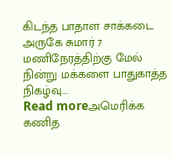கிடந்த பாதாள சாக்கடை அருகே சுமார் 7 மணிநேரத்திற்கு மேல் நின்று மக்களை பாதுகாத்த நிகழ்வு...
Read moreஅமெரிக்க கணித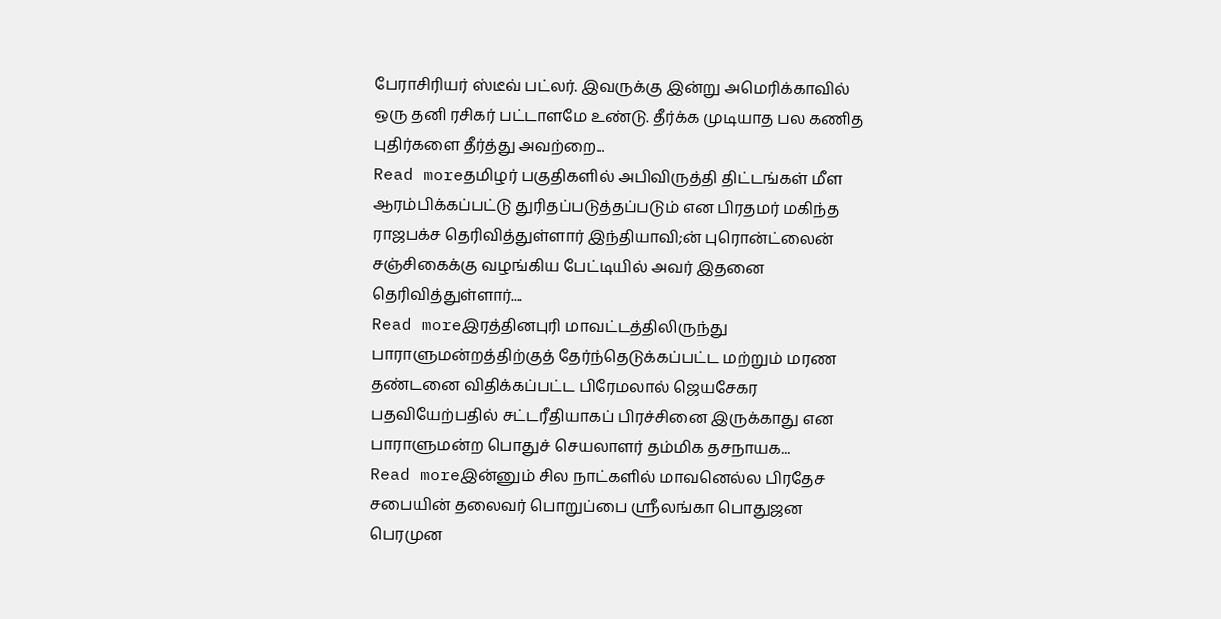பேராசிரியர் ஸ்டீவ் பட்லர். இவருக்கு இன்று அமெரிக்காவில் ஒரு தனி ரசிகர் பட்டாளமே உண்டு. தீர்க்க முடியாத பல கணித புதிர்களை தீர்த்து அவற்றை...
Read moreதமிழர் பகுதிகளில் அபிவிருத்தி திட்டங்கள் மீள ஆரம்பிக்கப்பட்டு துரிதப்படுத்தப்படும் என பிரதமர் மகிந்த ராஜபக்ச தெரிவித்துள்ளார் இந்தியாவி;ன் புரொன்ட்லைன் சஞ்சிகைக்கு வழங்கிய பேட்டியில் அவர் இதனை தெரிவித்துள்ளார்....
Read moreஇரத்தினபுரி மாவட்டத்திலிருந்து பாராளுமன்றத்திற்குத் தேர்ந்தெடுக்கப்பட்ட மற்றும் மரண தண்டனை விதிக்கப்பட்ட பிரேமலால் ஜெயசேகர பதவியேற்பதில் சட்டரீதியாகப் பிரச்சினை இருக்காது என பாராளுமன்ற பொதுச் செயலாளர் தம்மிக தசநாயக...
Read moreஇன்னும் சில நாட்களில் மாவனெல்ல பிரதேச சபையின் தலைவர் பொறுப்பை ஸ்ரீலங்கா பொதுஜன பெரமுன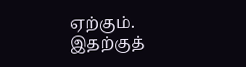ஏற்கும். இதற்குத்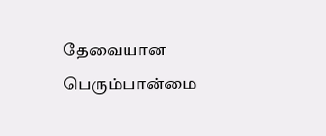தேவையான பெரும்பான்மை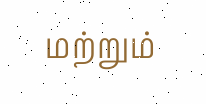மற்றும்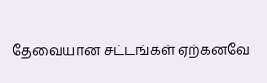தேவையான சட்டங்கள் ஏற்கனவே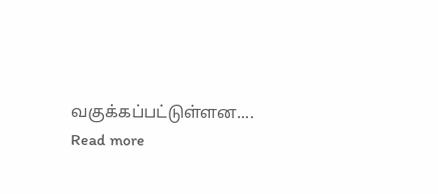வகுக்கப்பட்டுள்ளன....
Read more